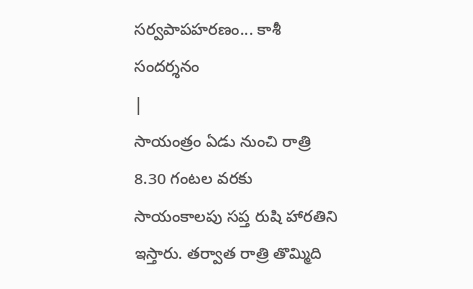సర్వపాపహరణం... కాశీ సందర్శనం
|
సాయంత్రం ఏడు నుంచి రాత్రి 8.30 గంటల వరకు సాయంకాలపు సప్త రుషి హారతిని ఇస్తారు. తర్వాత రాత్రి తొమ్మిది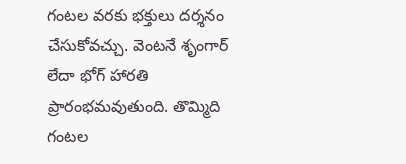గంటల వరకు భక్తులు దర్శనం చేసుకోవచ్చు. వెంటనే శృంగార్ లేదా భోగ్ హారతి ప్రారంభమవుతుంది. తొమ్మిది గంటల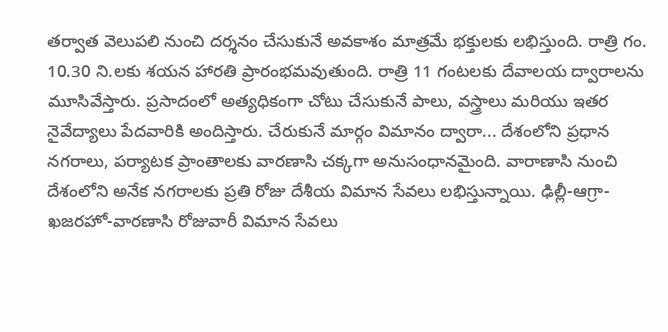తర్వాత వెలుపలి నుంచి దర్శనం చేసుకునే అవకాశం మాత్రమే భక్తులకు లభిస్తుంది. రాత్రి గం. 10.30 ని.లకు శయన హారతి ప్రారంభమవుతుంది. రాత్రి 11 గంటలకు దేవాలయ ద్వారాలను మూసివేస్తారు. ప్రసాదంలో అత్యధికంగా చోటు చేసుకునే పాలు, వస్త్రాలు మరియు ఇతర నైవేద్యాలు పేదవారికి అందిస్తారు. చేరుకునే మార్గం విమానం ద్వారా... దేశంలోని ప్రధాన నగరాలు, పర్యాటక ప్రాంతాలకు వారణాసి చక్కగా అనుసంధానమైంది. వారాణాసి నుంచి దేశంలోని అనేక నగరాలకు ప్రతి రోజు దేశీయ విమాన సేవలు లభిస్తున్నాయి. ఢిల్లీ-ఆగ్రా-ఖజరహో-వారణాసి రోజువారీ విమాన సేవలు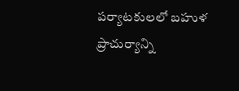పర్యాటకులలో బహుళ ప్రాచుర్యాన్ని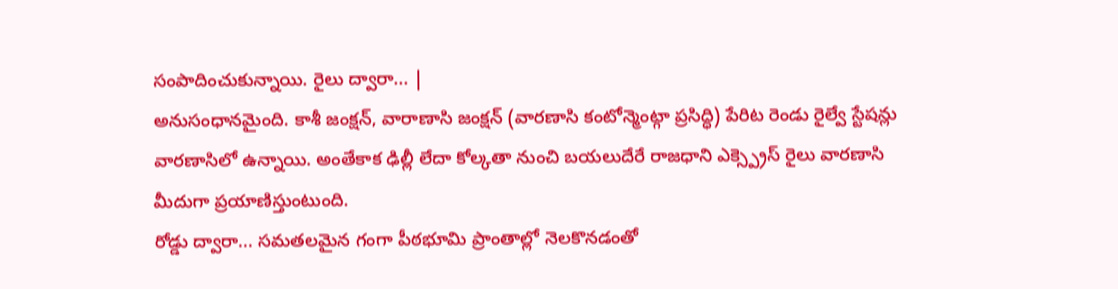సంపాదించుకున్నాయి. రైలు ద్వారా... |
అనుసంధానమైంది. కాశీ జంక్షన్, వారాణాసి జంక్షన్ (వారణాసి కంటోన్మెంట్గా ప్రసిద్ధి) పేరిట రెండు రైల్వే స్టేషన్లు వారణాసిలో ఉన్నాయి. అంతేకాక ఢిల్లీ లేదా కోల్కతా నుంచి బయలుదేరే రాజధాని ఎక్స్ప్రెస్ రైలు వారణాసి మీదుగా ప్రయాణిస్తుంటుంది.
రోడ్డు ద్వారా... సమతలమైన గంగా పీఠభూమి ప్రాంతాల్లో నెలకొనడంతో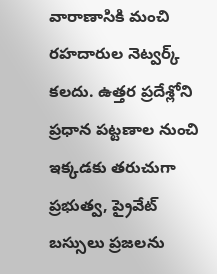వారాణాసికి మంచి రహదారుల నెట్వర్క్ కలదు. ఉత్తర ప్రదేశ్లోని ప్రధాన పట్టణాల నుంచి ఇక్కడకు తరుచుగా ప్రభుత్వ, ప్రైవేట్ బస్సులు ప్రజలను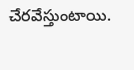చేరవేస్తుంటాయి.